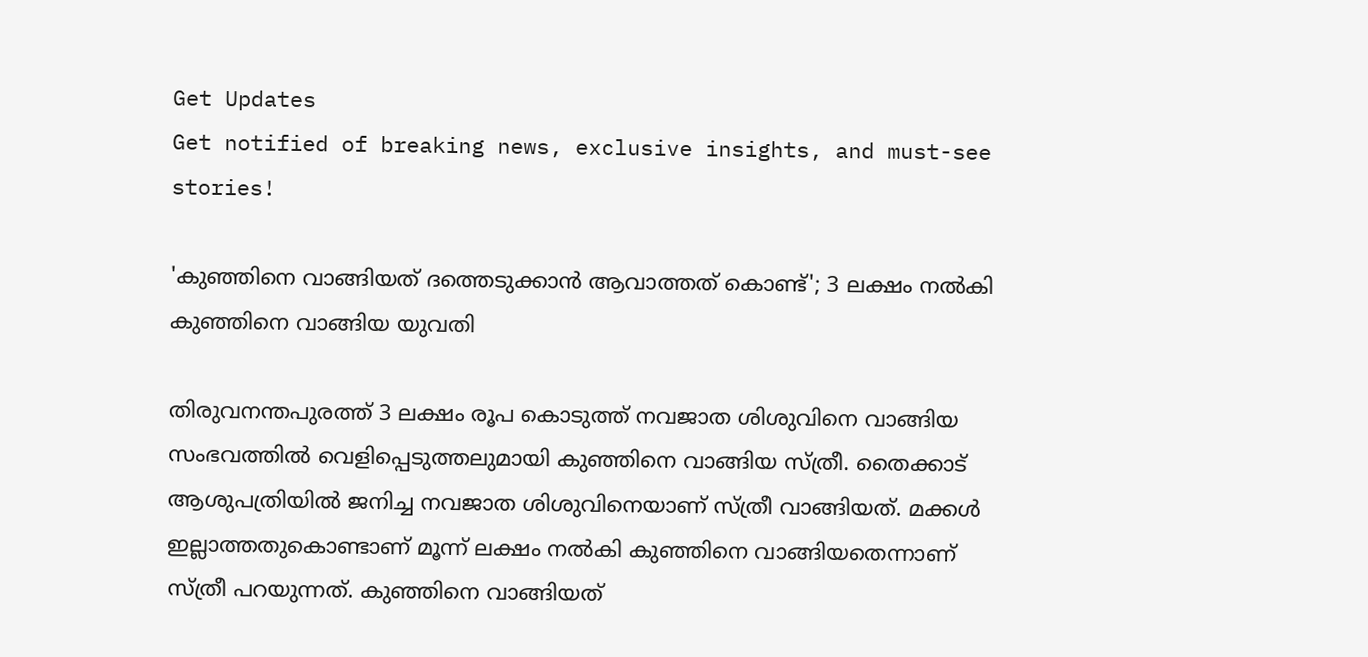Get Updates
Get notified of breaking news, exclusive insights, and must-see stories!

'കുഞ്ഞിനെ വാങ്ങിയത് ദത്തെടുക്കാൻ ആവാത്തത് കൊണ്ട്'; 3 ലക്ഷം നൽകി കുഞ്ഞിനെ വാങ്ങിയ യുവതി

തിരുവനന്തപുരത്ത് 3 ലക്ഷം രൂപ കൊടുത്ത് നവജാത ശിശുവിനെ വാങ്ങിയ സംഭവത്തിൽ വെളിപ്പെടുത്തലുമായി കുഞ്ഞിനെ വാങ്ങിയ സ്ത്രീ. തൈക്കാട് ആശുപത്രിയിൽ ജനിച്ച നവജാത ശിശുവിനെയാണ് സ്ത്രീ വാങ്ങിയത്. മക്കൾ ഇല്ലാത്തതുകൊണ്ടാണ് മൂന്ന് ലക്ഷം നൽകി കുഞ്ഞിനെ വാങ്ങിയതെന്നാണ് സ്ത്രീ പറയുന്നത്. കുഞ്ഞിനെ വാങ്ങിയത്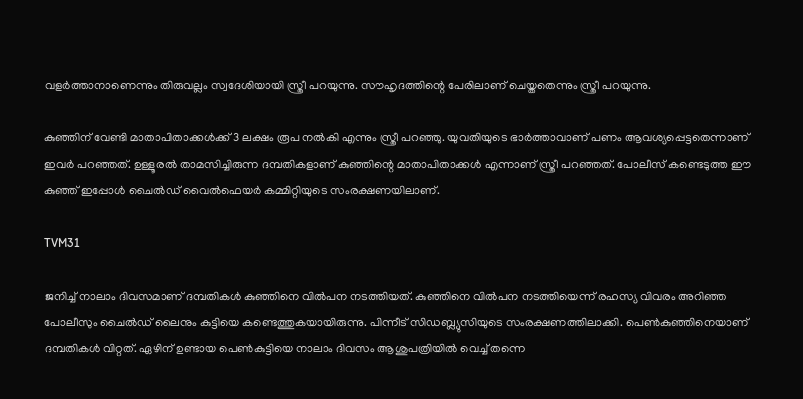വളർത്താനാണെന്നും തിരുവല്ലം സ്വദേശിയായി സ്ത്രീ പറയുന്നു. സൗഹൃദത്തിന്റെ പേരിലാണ് ചെയ്തതെന്നും സ്ത്രീ പറയുന്നു.

കുഞ്ഞിന് വേണ്ടി മാതാപിതാക്കൾക്ക് 3 ലക്ഷം രൂപ നൽകി എന്നും സ്ത്രീ പറഞ്ഞു. യുവതിയുടെ ഭാർത്താവാണ് പണം ആവശ്യപ്പെട്ടതെന്നാണ് ഇവർ പറഞ്ഞത്. ഉള്ളൂരൽ താമസിച്ചിരുന്ന ദമ്പതികളാണ് കുഞ്ഞിന്റെ മാതാപിതാക്കൾ എന്നാണ് സ്ത്രീ പറഞ്ഞത്. പോലീസ് കണ്ടെടുത്ത ഈ കുഞ്ഞ് ഇപ്പോൾ ചൈൽഡ് വൈൽഫെയർ കമ്മിറ്റിയുടെ സംരക്ഷണയിലാണ്.

TVM31

ജനിച്ച് നാലാം ദിവസമാണ് ദമ്പതികൾ കുഞ്ഞിനെ വിൽപന നടത്തിയത്. കുഞ്ഞിനെ വിൽപന നടത്തിയെന്ന് രഹസ്യ വിവരം അറിഞ്ഞ പോലീസും ചൈൽഡ് ലൈനും കുട്ടിയെ കണ്ടെത്തുകയായിരുന്നു. പിന്നീട് സിഡബ്ല്യുസിയുടെ സംരക്ഷണത്തിലാക്കി. പെൺകുഞ്ഞിനെയാണ് ദമ്പതികൾ വിറ്റത്. ഏഴിന് ഉണ്ടായ പെൺകുട്ടിയെ നാലാം ദിവസം ആശുപത്രിയിൽ വെച്ച് തന്നെ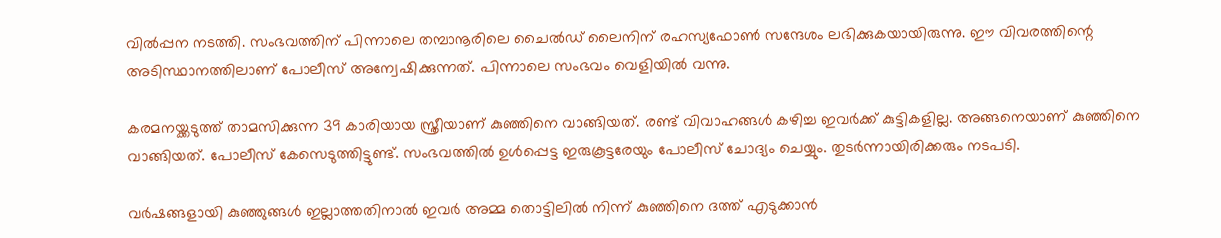വിൽപ്പന നടത്തി. സംഭവത്തിന് പിന്നാലെ തമ്പാനൂരിലെ ചൈൽഡ് ലൈനിന് രഹസ്യഫോൺ സന്ദേശം ലഭിക്കുകയായിരുന്നു. ഈ വിവരത്തിന്റെ അടിസ്ഥാനത്തിലാണ് പോലീസ് അന്വേഷിക്കുന്നത്. പിന്നാലെ സംഭവം വെളിയിൽ വന്നു.

കരമനയ്ക്കടുത്ത് താമസിക്കുന്ന 39 കാരിയായ സ്ത്രീയാണ് കുഞ്ഞിനെ വാങ്ങിയത്. രണ്ട് വിവാഹങ്ങൾ കഴിച്ച ഇവർക്ക് കുട്ടികളില്ല. അങ്ങനെയാണ് കുഞ്ഞിനെ വാങ്ങിയത്. പോലീസ് കേസെടുത്തിട്ടുണ്ട്. സംഭവത്തിൽ ഉൾപ്പെട്ട ഇരുകൂട്ടരേയും പോലീസ് ചോദ്യം ചെയ്യും. തുടർന്നായിരിക്കരും നടപടി.

വർഷങ്ങളായി കുഞ്ഞുങ്ങൾ ഇല്ലാത്തതിനാൽ ഇവർ അമ്മ തൊട്ടിലിൽ നിന്ന് കുഞ്ഞിനെ ദത്ത് എടുക്കാൻ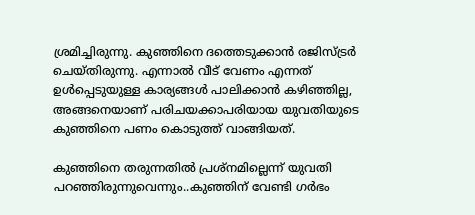ശ്രമിച്ചിരുന്നു. കുഞ്ഞിനെ ദത്തെടുക്കാൻ രജിസ്ട്രർ ചെയ്തിരുന്നു. എന്നാൽ വീട് വേണം എന്നത് ഉൾപ്പെടുയുള്ള കാര്യങ്ങൾ പാലിക്കാൻ കഴിഞ്ഞില്ല, അങ്ങനെയാണ് പരിചയക്കാപരിയായ യുവതിയുടെ കുഞ്ഞിനെ പണം കൊടുത്ത് വാങ്ങിയത്.

കുഞ്ഞിനെ തരുന്നതിൽ പ്രശ്നമില്ലെന്ന് യുവതി പറഞ്ഞിരുന്നുവെന്നും..കുഞ്ഞിന് വേണ്ടി ഗർഭം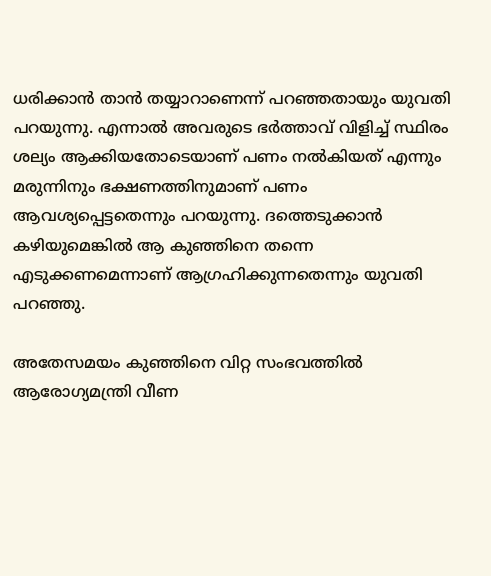ധരിക്കാൻ താൻ തയ്യാറാണെന്ന് പറഞ്ഞതായും യുവതി പറയുന്നു. എന്നാൽ അവരുടെ ഭർത്താവ് വിളിച്ച് സ്ഥിരം ശല്യം ആക്കിയതോടെയാണ് പണം നൽകിയത് എന്നും മരുന്നിനും ഭക്ഷണത്തിനുമാണ് പണം ആവശ്യപ്പെട്ടതെന്നും പറയുന്നു. ദത്തെടുക്കാൻ കഴിയുമെങ്കിൽ ആ കുഞ്ഞിനെ തന്നെ എടുക്കണമെന്നാണ് ആഗ്രഹിക്കുന്നതെന്നും യുവതി പറഞ്ഞു.

അതേസമയം കുഞ്ഞിനെ വിറ്റ സംഭവത്തിൽ ആരോഗ്യമന്ത്രി വീണ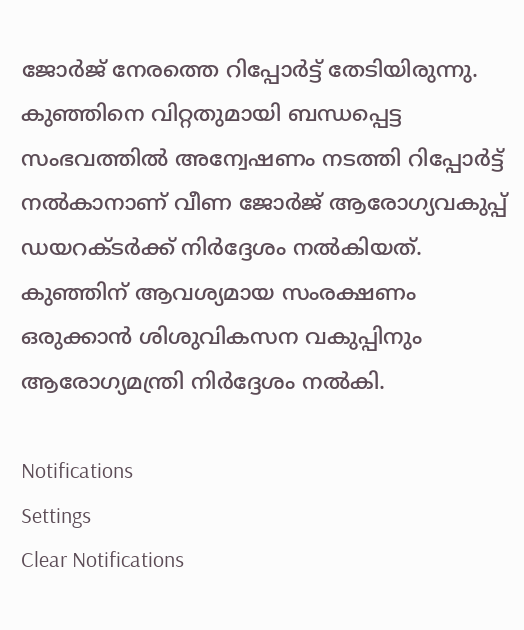ജോർജ് നേരത്തെ റിപ്പോർട്ട് തേടിയിരുന്നു. കുഞ്ഞിനെ വിറ്റതുമായി ബന്ധപ്പെട്ട സംഭവത്തിൽ അന്വേഷണം നടത്തി റിപ്പോർട്ട് നൽകാനാണ് വീണ ജോർജ് ആരോഗ്യവകുപ്പ് ഡയറക്ടർക്ക് നിർദ്ദേശം നൽകിയത്. കുഞ്ഞിന് ആവശ്യമായ സംരക്ഷണം ഒരുക്കാൻ ശിശുവികസന വകുപ്പിനും ആരോഗ്യമന്ത്രി നിർദ്ദേശം നൽകി.

Notifications
Settings
Clear Notifications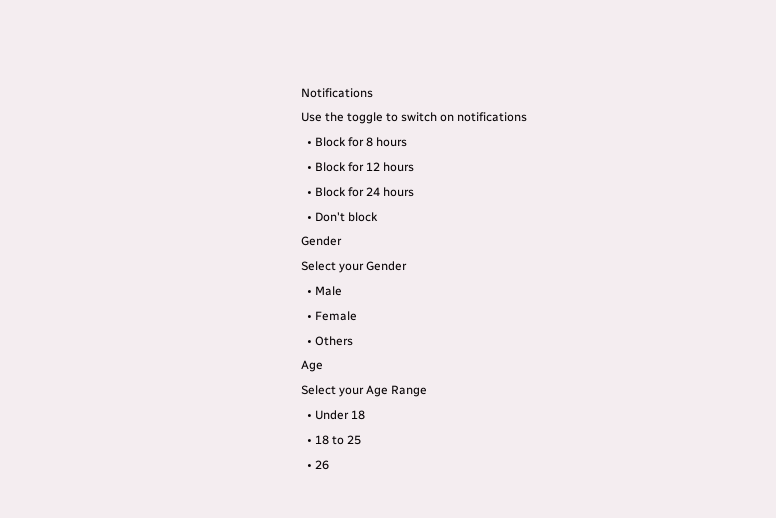Notifications
Use the toggle to switch on notifications
  • Block for 8 hours
  • Block for 12 hours
  • Block for 24 hours
  • Don't block
Gender
Select your Gender
  • Male
  • Female
  • Others
Age
Select your Age Range
  • Under 18
  • 18 to 25
  • 26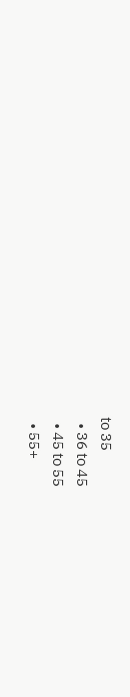to 35
  • 36 to 45
  • 45 to 55
  • 55+